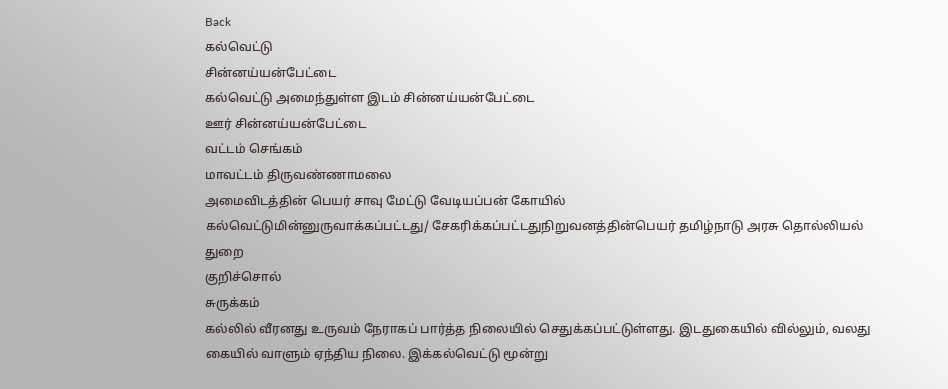Back
கல்வெட்டு
சின்னய்யன்பேட்டை
கல்வெட்டு அமைந்துள்ள இடம் சின்னய்யன்பேட்டை
ஊர் சின்னய்யன்பேட்டை
வட்டம் செங்கம்
மாவட்டம் திருவண்ணாமலை
அமைவிடத்தின் பெயர் சாவு மேட்டு வேடியப்பன் கோயில்
கல்வெட்டுமின்னுருவாக்கப்பட்டது/ சேகரிக்கப்பட்டதுநிறுவனத்தின்பெயர் தமிழ்நாடு அரசு தொல்லியல் துறை
குறிச்சொல்
சுருக்கம்
கல்லில் வீரனது உருவம் நேராகப் பார்த்த நிலையில் செதுக்கப்பட்டுள்ளது. இடதுகையில் வில்லும், வலது கையில் வாளும் ஏந்திய நிலை. இக்கல்வெட்டு மூன்று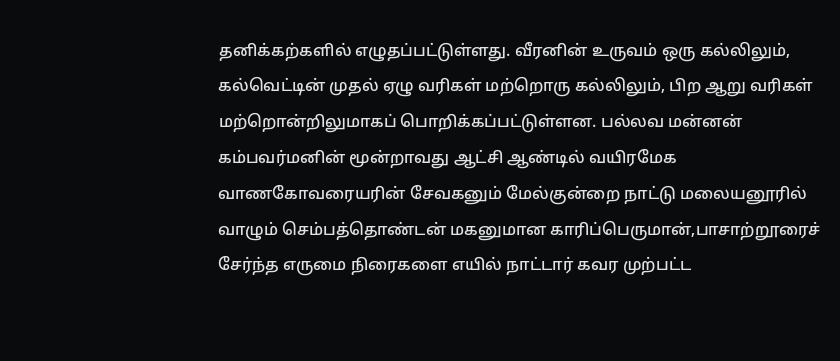தனிக்கற்களில் எழுதப்பட்டுள்ளது. வீரனின் உருவம் ஒரு கல்லிலும், கல்வெட்டின் முதல் ஏழு வரிகள் மற்றொரு கல்லிலும், பிற ஆறு வரிகள் மற்றொன்றிலுமாகப் பொறிக்கப்பட்டுள்ளன. பல்லவ மன்னன் கம்பவர்மனின் மூன்றாவது ஆட்சி ஆண்டில் வயிரமேக வாணகோவரையரின் சேவகனும் மேல்குன்றை நாட்டு மலையனூரில் வாழும் செம்பத்தொண்டன் மகனுமான காரிப்பெருமான்,பாசாற்றூரைச் சேர்ந்த எருமை நிரைகளை எயில் நாட்டார் கவர முற்பட்ட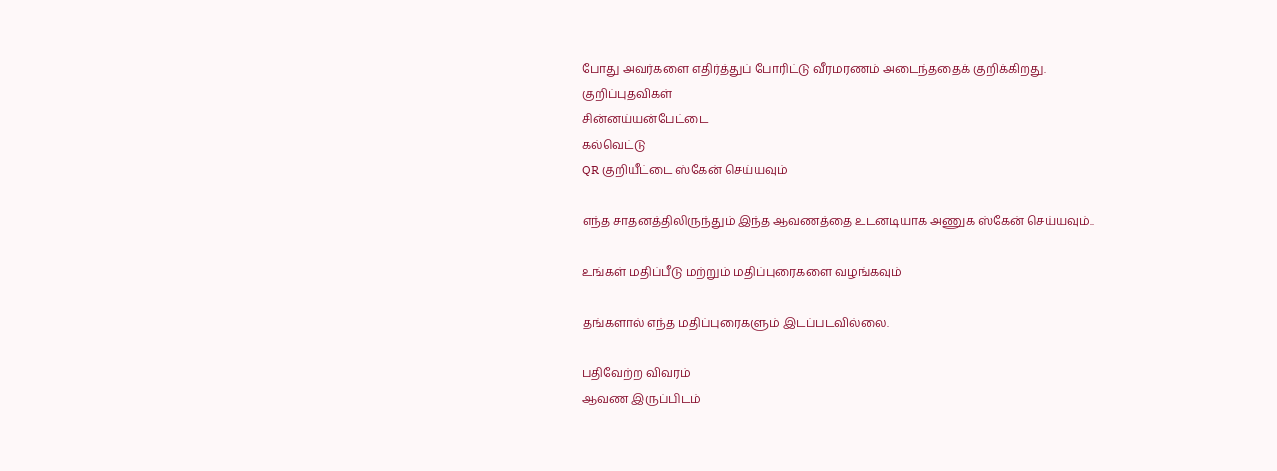போது அவர்களை எதிர்த்துப் போரிட்டு வீரமரணம் அடைந்ததைக் குறிக்கிறது.
குறிப்புதவிகள்
சின்னய்யன்பேட்டை
கல்வெட்டு
QR குறியீட்டை ஸ்கேன் செய்யவும்

எந்த சாதனத்திலிருந்தும் இந்த ஆவணத்தை உடனடியாக அணுக ஸ்கேன் செய்யவும்..

உங்கள் மதிப்பீடு மற்றும் மதிப்புரைகளை வழங்கவும்

தங்களால் எந்த மதிப்புரைகளும் இடப்படவில்லை.

பதிவேற்ற விவரம்
ஆவண இருப்பிடம்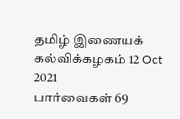தமிழ் இணையக் கல்விக்கழகம் 12 Oct 2021
பார்வைகள் 69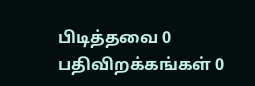பிடித்தவை 0
பதிவிறக்கங்கள் 0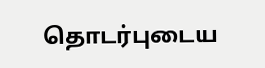தொடர்புடைய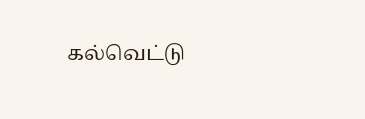கல்வெட்டு